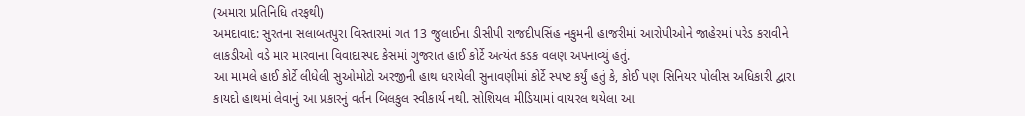(અમારા પ્રતિનિધિ તરફથી)
અમદાવાદ: સુરતના સલાબતપુરા વિસ્તારમાં ગત 13 જુલાઈના ડીસીપી રાજદીપસિંહ નકુમની હાજરીમાં આરોપીઓને જાહેરમાં પરેડ કરાવીને લાકડીઓ વડે માર મારવાના વિવાદાસ્પદ કેસમાં ગુજરાત હાઈ કોર્ટે અત્યંત કડક વલણ અપનાવ્યું હતું.
આ મામલે હાઈ કોર્ટે લીધેલી સુઓમોટો અરજીની હાથ ધરાયેલી સુનાવણીમાં કોર્ટે સ્પષ્ટ કર્યું હતું કે, કોઈ પણ સિનિયર પોલીસ અધિકારી દ્વારા કાયદો હાથમાં લેવાનું આ પ્રકારનું વર્તન બિલકુલ સ્વીકાર્ય નથી. સોશિયલ મીડિયામાં વાયરલ થયેલા આ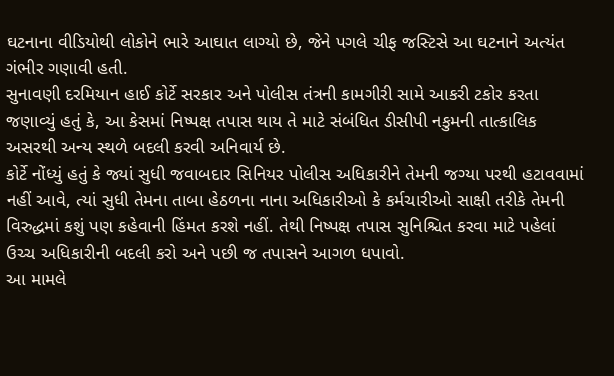ઘટનાના વીડિયોથી લોકોને ભારે આઘાત લાગ્યો છે, જેને પગલે ચીફ જસ્ટિસે આ ઘટનાને અત્યંત ગંભીર ગણાવી હતી.
સુનાવણી દરમિયાન હાઈ કોર્ટે સરકાર અને પોલીસ તંત્રની કામગીરી સામે આકરી ટકોર કરતા જણાવ્યું હતું કે, આ કેસમાં નિષ્પક્ષ તપાસ થાય તે માટે સંબંધિત ડીસીપી નકુમની તાત્કાલિક અસરથી અન્ય સ્થળે બદલી કરવી અનિવાર્ય છે.
કોર્ટે નોંધ્યું હતું કે જ્યાં સુધી જવાબદાર સિનિયર પોલીસ અધિકારીને તેમની જગ્યા પરથી હટાવવામાં નહીં આવે, ત્યાં સુધી તેમના તાબા હેઠળના નાના અધિકારીઓ કે કર્મચારીઓ સાક્ષી તરીકે તેમની વિરુદ્ધમાં કશું પણ કહેવાની હિંમત કરશે નહીં. તેથી નિષ્પક્ષ તપાસ સુનિશ્ચિત કરવા માટે પહેલાં ઉચ્ચ અધિકારીની બદલી કરો અને પછી જ તપાસને આગળ ધપાવો.
આ મામલે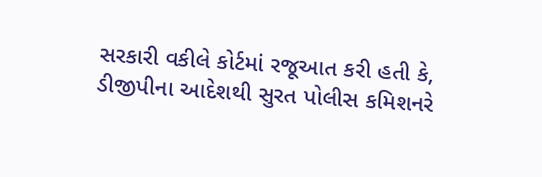સરકારી વકીલે કોર્ટમાં રજૂઆત કરી હતી કે, ડીજીપીના આદેશથી સુરત પોલીસ કમિશનરે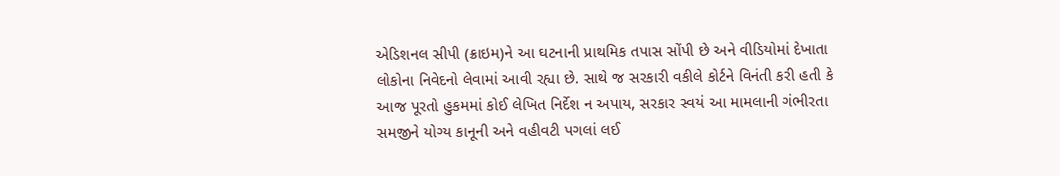એડિશનલ સીપી (ક્રાઇમ)ને આ ઘટનાની પ્રાથમિક તપાસ સોંપી છે અને વીડિયોમાં દેખાતા લોકોના નિવેદનો લેવામાં આવી રહ્યા છે. સાથે જ સરકારી વકીલે કોર્ટને વિનંતી કરી હતી કે આજ પૂરતો હુકમમાં કોઈ લેખિત નિર્દેશ ન અપાય, સરકાર સ્વયં આ મામલાની ગંભીરતા સમજીને યોગ્ય કાનૂની અને વહીવટી પગલાં લઈ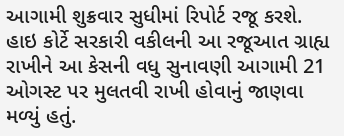આગામી શુક્રવાર સુધીમાં રિપોર્ટ રજૂ કરશે. હાઇ કોર્ટે સરકારી વકીલની આ રજૂઆત ગ્રાહ્ય રાખીને આ કેસની વધુ સુનાવણી આગામી 21 ઓગસ્ટ પર મુલતવી રાખી હોવાનું જાણવા મળ્યું હતું.